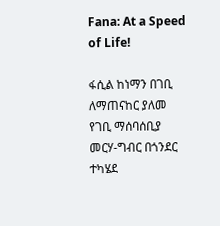Fana: At a Speed of Life!

ፋሲል ከነማን በገቢ ለማጠናከር ያለመ የገቢ ማሰባሰቢያ መርሃ-ግብር በጎንደር ተካሄደ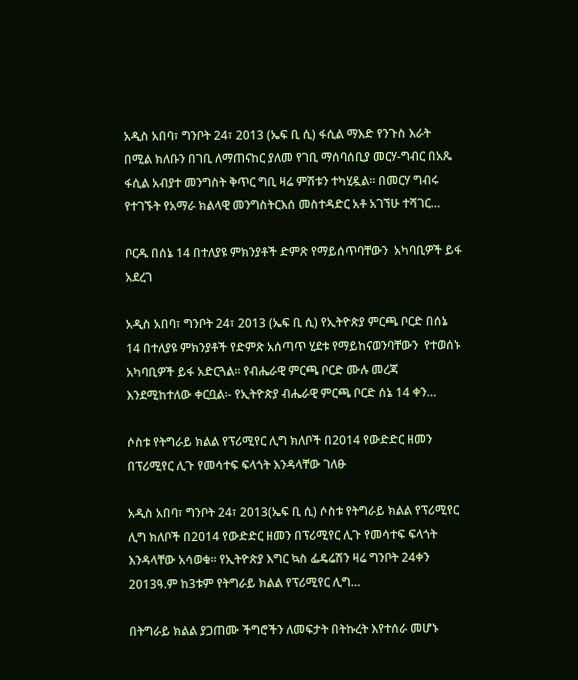አዲስ አበባ፣ ግንቦት 24፣ 2013 (ኤፍ ቢ ሲ) ፋሲል ማእድ የንጉስ እራት በሚል ክለቡን በገቢ ለማጠናከር ያለመ የገቢ ማሰባሰቢያ መርሃ-ግብር በአጼ ፋሲል አብያተ መንግስት ቅጥር ግቢ ዛሬ ምሽቱን ተካሂዷል፡፡ በመርሃ ግብሩ የተገኙት የአማራ ክልላዊ መንግስትርእሰ መስተዳድር አቶ አገኘሁ ተሻገር…

ቦርዱ በሰኔ 14 በተለያዩ ምክንያቶች ድምጽ የማይሰጥባቸውን  አካባቢዎች ይፋ አደረገ

አዲስ አበባ፣ ግንቦት 24፣ 2013 (ኤፍ ቢ ሲ) የኢትዮጵያ ምርጫ ቦርድ በሰኔ 14 በተለያዩ ምክንያቶች የድምጽ አሰጣጥ ሂደቱ የማይከናወንባቸውን  የተወሰኑ አካባቢዎች ይፋ አድርጓል። የብሔራዊ ምርጫ ቦርድ ሙሉ መረጃ እንደሚከተለው ቀርቧል፡- የኢትዮጵያ ብሔራዊ ምርጫ ቦርድ ሰኔ 14 ቀን…

ሶስቱ የትግራይ ክልል የፕሪሚየር ሊግ ክለቦች በ2014 የውድድር ዘመን በፕሪሚየር ሊጉ የመሳተፍ ፍላጎት እንዳላቸው ገለፁ

አዲስ አበባ፣ ግንቦት 24፣ 2013(ኤፍ ቢ ሲ) ሶስቱ የትግራይ ክልል የፕሪሚየር ሊግ ክለቦች በ2014 የውድድር ዘመን በፕሪሚየር ሊጉ የመሳተፍ ፍላጎት እንዳላቸው አሳወቁ። የኢትዮጵያ እግር ኳስ ፌዴሬሽን ዛሬ ግንቦት 24ቀን 2013ዓ.ም ከ3ቱም የትግራይ ክልል የፕሪሚየር ሊግ…

በትግራይ ክልል ያጋጠሙ ችግሮችን ለመፍታት በትኩረት እየተሰራ መሆኑ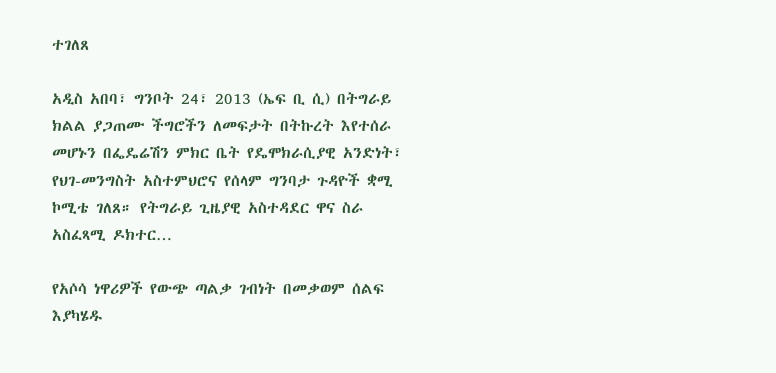ተገለጸ

አዲስ አበባ፣ ግንቦት 24፣ 2013 (ኤፍ ቢ ሲ) በትግራይ ክልል ያጋጠሙ ችግሮችን ለመፍታት በትኩረት እየተሰራ መሆኑን በፌዴሬሽን ምክር ቤት የዴሞክራሲያዊ አንድነት፣ የህገ-መንግስት አስተምህሮና የሰላም ግንባታ ጉዳዮች ቋሚ ኮሚቴ ገለጸ። የትግራይ ጊዜያዊ አስተዳደር ዋና ስራ አስፈጻሚ ዶክተር…

የአሶሳ ነዋሪዎች የውጭ ጣልቃ ገብነት በመቃወም ሰልፍ እያካሄዱ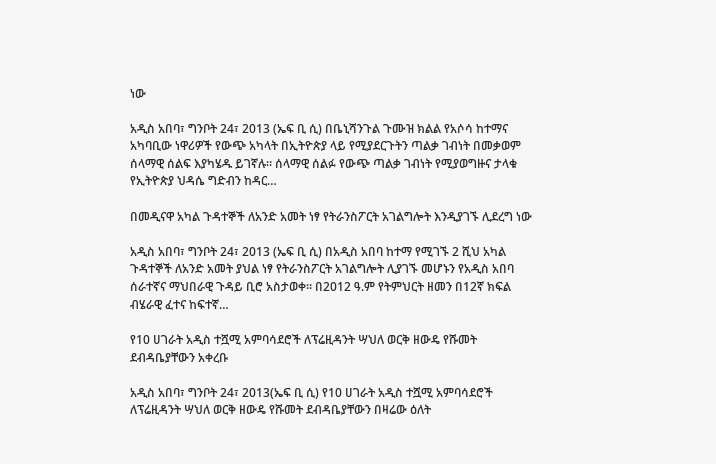ነው

አዲስ አበባ፣ ግንቦት 24፣ 2013 (ኤፍ ቢ ሲ) በቤኒሻንጉል ጉሙዝ ክልል የአሶሳ ከተማና አካባቢው ነዋሪዎች የውጭ አካላት በኢትዮጵያ ላይ የሚያደርጉትን ጣልቃ ገብነት በመቃወም ሰላማዊ ሰልፍ እያካሄዱ ይገኛሉ። ሰላማዊ ሰልፉ የውጭ ጣልቃ ገብነት የሚያወግዙና ታላቁ የኢትዮጵያ ህዳሴ ግድብን ከዳር…

በመዲናዋ አካል ጉዳተኞች ለአንድ አመት ነፃ የትራንስፖርት አገልግሎት እንዲያገኙ ሊደረግ ነው

አዲስ አበባ፣ ግንቦት 24፣ 2013 (ኤፍ ቢ ሲ) በአዲስ አበባ ከተማ የሚገኙ 2 ሺህ አካል ጉዳተኞች ለአንድ አመት ያህል ነፃ የትራንስፖርት አገልግሎት ሊያገኙ መሆኑን የአዲስ አበባ ሰራተኛና ማህበራዊ ጉዳይ ቢሮ አስታወቀ። በ2012 ዓ.ም የትምህርት ዘመን በ12ኛ ክፍል ብሄራዊ ፈተና ከፍተኛ…

የ10 ሀገራት አዲስ ተሿሚ አምባሳደሮች ለፕሬዚዳንት ሣህለ ወርቅ ዘውዴ የሹመት ደብዳቤያቸውን አቀረቡ

አዲስ አበባ፣ ግንቦት 24፣ 2013(ኤፍ ቢ ሲ) የ10 ሀገራት አዲስ ተሿሚ አምባሳደሮች ለፕሬዚዳንት ሣህለ ወርቅ ዘውዴ የሹመት ደብዳቤያቸውን በዛሬው ዕለት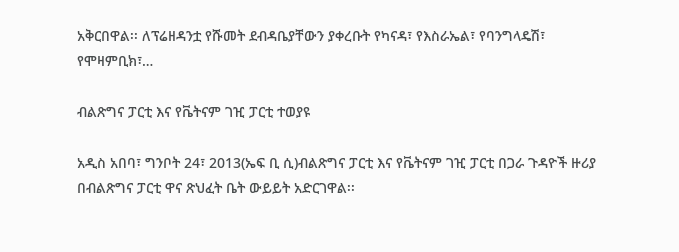አቅርበዋል፡፡ ለፕሬዘዳንቷ የሹመት ደብዳቤያቸውን ያቀረቡት የካናዳ፣ የእስራኤል፣ የባንግላዴሽ፣ የሞዛምቢክ፣…

ብልጽግና ፓርቲ እና የቬትናም ገዢ ፓርቲ ተወያዩ

አዲስ አበባ፣ ግንቦት 24፣ 2013(ኤፍ ቢ ሲ)ብልጽግና ፓርቲ እና የቬትናም ገዢ ፓርቲ በጋራ ጉዳዮች ዙሪያ በብልጽግና ፓርቲ ዋና ጽህፈት ቤት ውይይት አድርገዋል፡፡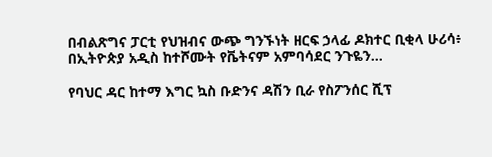በብልጽግና ፓርቲ የህዝብና ውጭ ግንኙነት ዘርፍ ኃላፊ ዶክተር ቢቂላ ሁሪሳ፥ በኢትዮጵያ አዲስ ከተሾሙት የቬትናም አምባሳደር ንጉዬን…

የባህር ዳር ከተማ እግር ኳስ ቡድንና ዳሽን ቢራ የስፖንሰር ሺፕ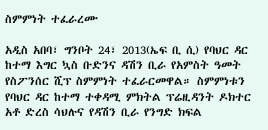ስምምነት ተፈራረሙ

አዲስ አበባ፣ ግንቦት 24፣ 2013(ኤፍ ቢ ሲ) የባህር ዳር ከተማ እግር ኳስ ቡድንና ዳሽን ቢራ የአምስት ዓመት የስፖንሰር ሺፕ ስምምነት ተፈራርመዋል። ስምምነቱን የባህር ዳር ከተማ ተቀዳሚ ምክትል ፕሬዚዳንት ዶክተር አቶ ድረስ ሳህሉና የዳሽን ቢራ የንግድ ክፍል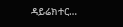ዳይሬክተር…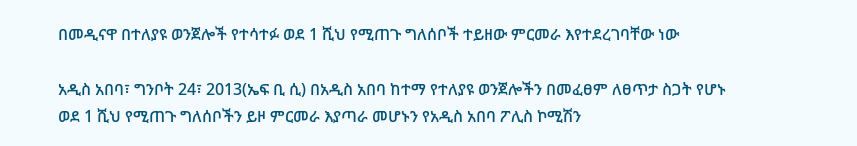በመዲናዋ በተለያዩ ወንጀሎች የተሳተፉ ወደ 1 ሺህ የሚጠጉ ግለሰቦች ተይዘው ምርመራ እየተደረገባቸው ነው

አዲስ አበባ፣ ግንቦት 24፣ 2013(ኤፍ ቢ ሲ) በአዲስ አበባ ከተማ የተለያዩ ወንጀሎችን በመፈፀም ለፀጥታ ስጋት የሆኑ ወደ 1 ሺህ የሚጠጉ ግለሰቦችን ይዞ ምርመራ እያጣራ መሆኑን የአዲስ አበባ ፖሊስ ኮሚሽን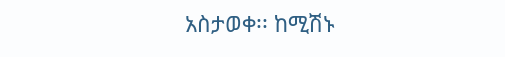አስታወቀ፡፡ ከሚሽኑ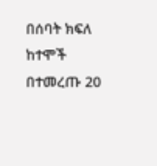በሰባት ክፍለ ከተሞች በተመረጡ 20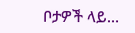ቦታዎች ላይ…